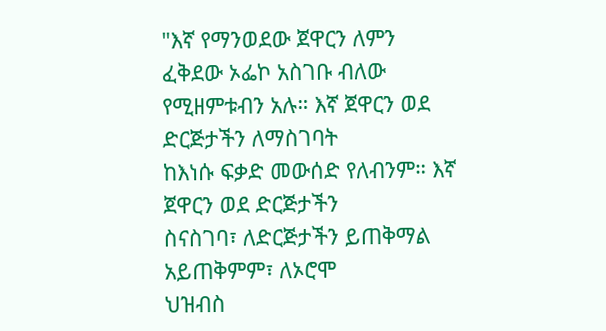"እኛ የማንወደው ጀዋርን ለምን ፈቅደው ኦፌኮ አስገቡ ብለው
የሚዘምቱብን አሉ። እኛ ጀዋርን ወደ ድርጅታችን ለማስገባት
ከእነሱ ፍቃድ መውሰድ የለብንም። እኛ ጀዋርን ወደ ድርጅታችን
ስናስገባ፣ ለድርጅታችን ይጠቅማል አይጠቅምም፣ ለኦሮሞ
ህዝብስ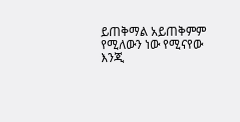ይጠቅማል አይጠቅምም የሚለውን ነው የሚናየው
እንጂ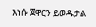እነሱ ጀዋርን ይወዱታል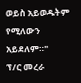ወይስ አይወዱትም የሚለውን
አይደለም።"
ፕ/ር መረራ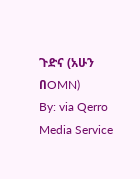ጉድና (አሁን በOMN)
By: via Qerro Media Service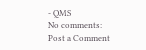- QMS
No comments:
Post a Comment